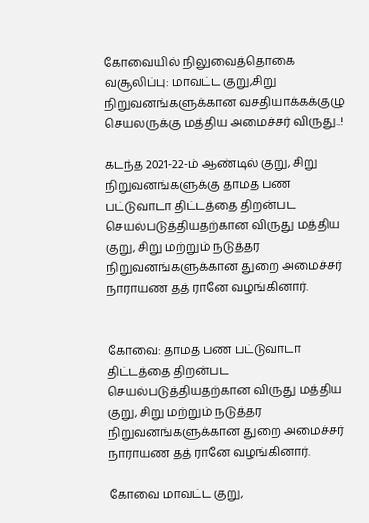கோவையில் நிலுவைத்தொகை வசூலிப்பு: மாவட்ட குறு,சிறு நிறுவனங்களுக்கான வசதியாக்கக்குழு செயலருக்கு மத்திய அமைச்சர்‌ விருது..!

கடந்த 2021-22-ம்‌ ஆண்டில்‌ குறு, சிறு நிறுவனங்களுக்கு தாமத பண பட்டுவாடா திட்டத்தை திறன்பட செயல்படுத்தியதற்கான விருது மத்திய குறு, சிறு மற்றும்‌ நடுத்தர நிறுவனங்களுக்கான துறை அமைச்சர்‌ நாராயண தத்‌ ரானே வழங்கினார்‌.


கோவை: தாமத பண பட்டுவாடா திட்டத்தை திறன்பட செயல்படுத்தியதற்கான விருது மத்திய குறு, சிறு மற்றும்‌ நடுத்தர நிறுவனங்களுக்கான துறை அமைச்சர்‌ நாராயண தத்‌ ரானே வழங்கினார்‌.

கோவை மாவட்ட குறு,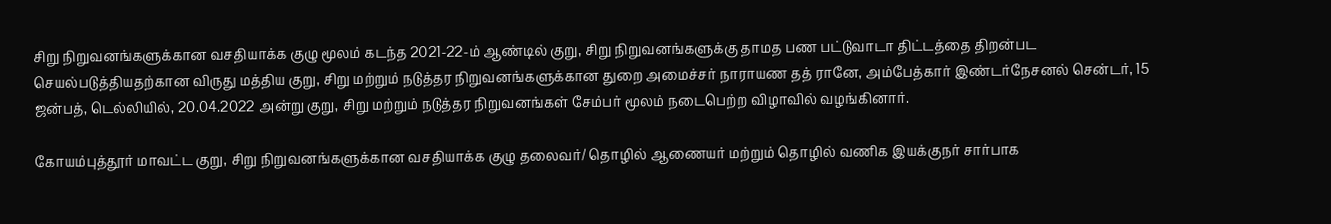சிறு நிறுவனங்களுக்கான வசதியாக்க குழு மூலம்‌ கடந்த 2021-22-ம்‌ ஆண்டில்‌ குறு, சிறு நிறுவனங்களுக்கு தாமத பண பட்டுவாடா திட்டத்தை திறன்பட செயல்படுத்தியதற்கான விருது மத்திய குறு, சிறு மற்றும்‌ நடுத்தர நிறுவனங்களுக்கான துறை அமைச்சர்‌ நாராயண தத்‌ ரானே, அம்பேத்கார்‌ இண்டர்நேசனல்‌ சென்டர்‌, 15 ஜன்பத்‌, டெல்லியில்‌, 20.04.2022 அன்று குறு, சிறு மற்றும்‌ நடுத்தர நிறுவனங்கள்‌ சேம்பர்‌ மூலம்‌ நடைபெற்ற விழாவில்‌ வழங்கினார்‌.

கோயம்புத்தூர்‌ மாவட்ட குறு, சிறு நிறுவனங்களுக்கான வசதியாக்க குழு தலைவர்‌/ தொழில்‌ ஆணையர்‌ மற்றும்‌ தொழில்‌ வணிக இயக்குநர்‌ சார்பாக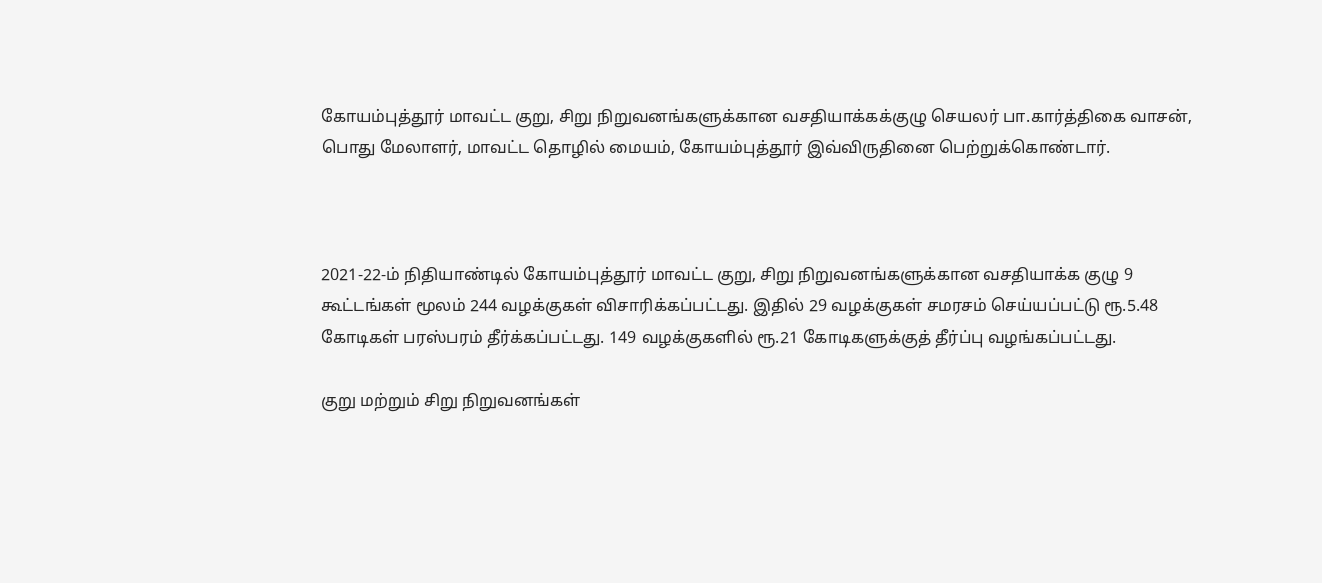கோயம்புத்தூர்‌ மாவட்ட குறு, சிறு நிறுவனங்களுக்கான வசதியாக்கக்குழு செயலர்‌ பா.கார்த்திகை வாசன்‌, பொது மேலாளர்‌, மாவட்ட தொழில்‌ மையம்‌, கோயம்புத்தூர்‌ இவ்விருதினை பெற்றுக்கொண்டார்‌.



2021-22-ம்‌ நிதியாண்டில்‌ கோயம்புத்தூர்‌ மாவட்ட குறு, சிறு நிறுவனங்களுக்கான வசதியாக்க குழு 9 கூட்டங்கள்‌ மூலம்‌ 244 வழக்குகள்‌ விசாரிக்கப்பட்டது. இதில்‌ 29 வழக்குகள்‌ சமரசம்‌ செய்யப்பட்டு ரூ.5.48 கோடிகள்‌ பரஸ்பரம்‌ தீர்க்கப்பட்டது. 149 வழக்குகளில்‌ ரூ.21 கோடிகளுக்குத் தீர்ப்பு வழங்கப்பட்டது.

குறு மற்றும்‌ சிறு நிறுவனங்கள்‌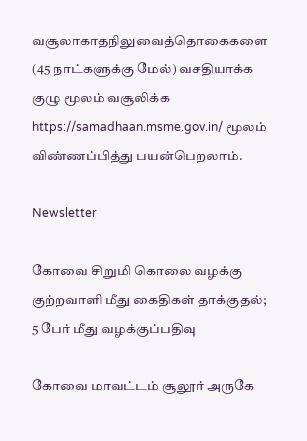வசூலாகாதநிலுவைத்தொகைகளை (45 நாட்களுக்கு மேல்‌) வசதியாக்க குழு மூலம்‌ வசூலிக்க https://samadhaan.msme.gov.in/ மூலம்‌ விண்ணப்பித்து பயன்பெறலாம்‌.

Newsletter

கோவை சிறுமி கொலை வழக்கு குற்றவாளி மீது கைதிகள் தாக்குதல்; 5 பேர் மீது வழக்குப்பதிவு

கோவை மாவட்டம் சூலூர் அருகே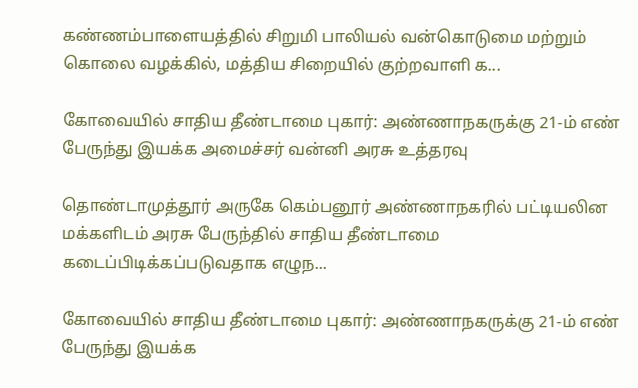கண்ணம்பாளையத்தில் சிறுமி பாலியல் வன்கொடுமை மற்றும் கொலை வழக்கில், மத்திய சிறையில் குற்றவாளி க...

கோவையில் சாதிய தீண்டாமை புகார்: அண்ணாநகருக்கு 21-ம் எண் பேருந்து இயக்க அமைச்சர் வன்னி அரசு உத்தரவு

தொண்டாமுத்தூர் அருகே கெம்பனூர் அண்ணாநகரில் பட்டியலின மக்களிடம் அரசு பேருந்தில் சாதிய தீண்டாமை கடைப்பிடிக்கப்படுவதாக எழுந...

கோவையில் சாதிய தீண்டாமை புகார்: அண்ணாநகருக்கு 21-ம் எண் பேருந்து இயக்க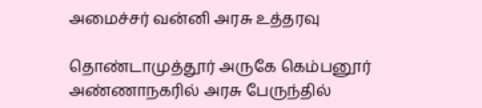அமைச்சர் வன்னி அரசு உத்தரவு

தொண்டாமுத்தூர் அருகே கெம்பனூர் அண்ணாநகரில் அரசு பேருந்தில்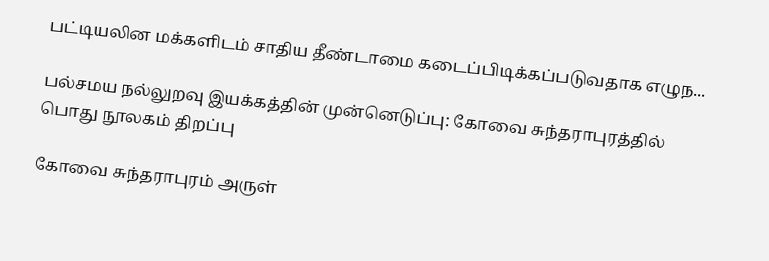பட்டியலின மக்களிடம் சாதிய தீண்டாமை கடைப்பிடிக்கப்படுவதாக எழுந...

பல்சமய நல்லுறவு இயக்கத்தின் முன்னெடுப்பு: கோவை சுந்தராபுரத்தில் பொது நூலகம் திறப்பு

கோவை சுந்தராபுரம் அருள்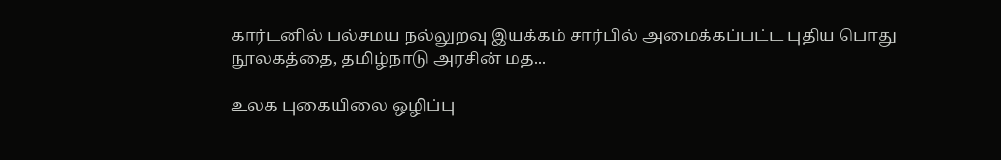கார்டனில் பல்சமய நல்லுறவு இயக்கம் சார்பில் அமைக்கப்பட்ட புதிய பொது நூலகத்தை, தமிழ்நாடு அரசின் மத...

உலக புகையிலை ஒழிப்பு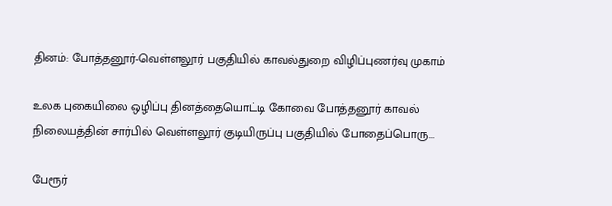தினம்: போத்தனூர்-வெள்ளலூர் பகுதியில் காவல்துறை விழிப்புணர்வு முகாம்

உலக புகையிலை ஒழிப்பு தினத்தையொட்டி கோவை போத்தனூர் காவல் நிலையத்தின் சார்பில் வெள்ளலூர் குடியிருப்பு பகுதியில் போதைப்பொரு...

பேரூர்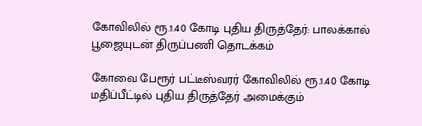கோவிலில் ரூ.1.40 கோடி புதிய திருத்தேர்: பாலக்கால் பூஜையுடன் திருப்பணி தொடக்கம்

கோவை பேரூர் பட்டீஸ்வரர் கோவிலில் ரூ.1.40 கோடி மதிப்பீட்டில் புதிய திருத்தேர் அமைக்கும்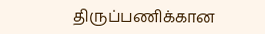திருப்பணிக்கான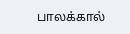பாலக்கால்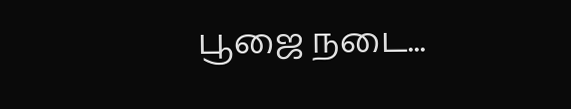பூஜை நடை...